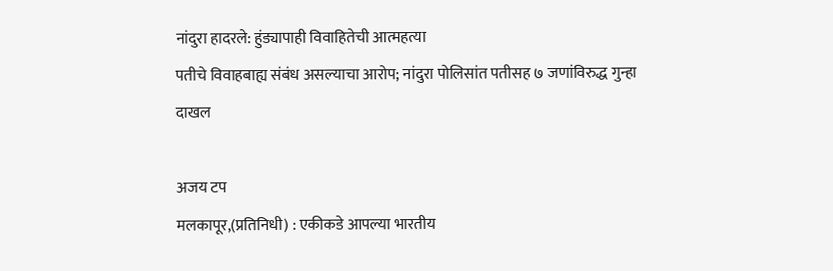नांदुरा हादरले: हुंड्यापाही विवाहितेची आत्महत्या
पतीचे विवाहबाह्य संबंध असल्याचा आरोप; नांदुरा पोलिसांत पतीसह ७ जणांविरुद्ध गुन्हा दाखल

अजय टप
मलकापूर,(प्रतिनिधी) : एकीकडे आपल्या भारतीय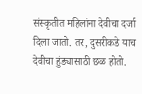संस्कृतीत महिलांना देवीचा दर्जा दिला जातो. तर, दुसरीकडे याच देवीचा हुंड्यासाठी छळ होतो.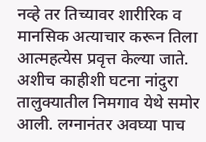नव्हे तर तिच्यावर शारीरिक व मानसिक अत्याचार करून तिला आत्महत्येस प्रवृत्त केल्या जाते. अशीच काहीशी घटना नांदुरा तालुक्यातील निमगाव येथे समोर आली. लग्नानंतर अवघ्या पाच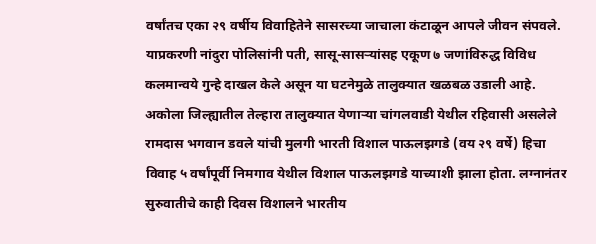वर्षांतच एका २९ वर्षीय विवाहितेने सासरच्या जाचाला कंटाळून आपले जीवन संपवले. याप्रकरणी नांदुरा पोलिसांनी पती, सासू-सासऱ्यांसह एकूण ७ जणांविरुद्ध विविध कलमान्वये गुन्हे दाखल केले असून या घटनेमुळे तालुक्यात खळबळ उडाली आहे.
अकोला जिल्ह्यातील तेल्हारा तालुक्यात येणाऱ्या चांगलवाडी येथील रहिवासी असलेले रामदास भगवान डवले यांची मुलगी भारती विशाल पाऊलझगडे (वय २९ वर्षे) हिचा विवाह ५ वर्षांपूर्वी निमगाव येथील विशाल पाऊलझगडे याच्याशी झाला होता. लग्नानंतर सुरुवातीचे काही दिवस विशालने भारतीय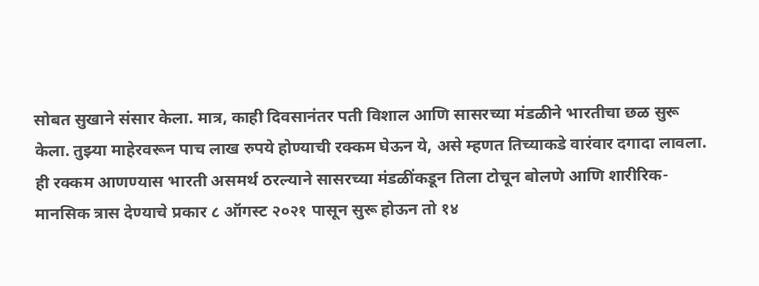सोबत सुखाने संसार केला. मात्र, काही दिवसानंतर पती विशाल आणि सासरच्या मंडळीने भारतीचा छळ सुरू केला. तुझ्या माहेरवरून पाच लाख रुपये होण्याची रक्कम घेऊन ये, असे म्हणत तिच्याकडे वारंवार दगादा लावला. ही रक्कम आणण्यास भारती असमर्थ ठरल्याने सासरच्या मंडळींकडून तिला टोचून बोलणे आणि शारीरिक-मानसिक त्रास देण्याचे प्रकार ८ ऑगस्ट २०२१ पासून सुरू होऊन तो १४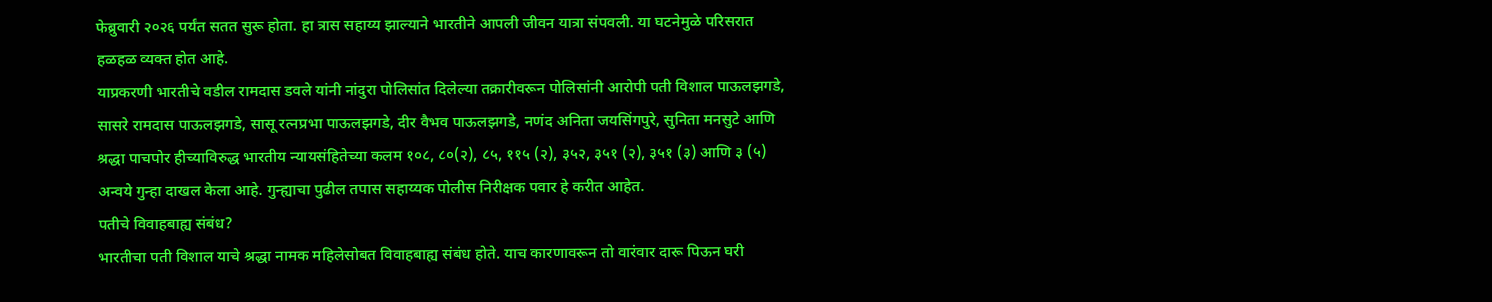फेब्रुवारी २०२६ पर्यंत सतत सुरू होता. हा त्रास सहाय्य झाल्याने भारतीने आपली जीवन यात्रा संपवली. या घटनेमुळे परिसरात हळहळ व्यक्त होत आहे.
याप्रकरणी भारतीचे वडील रामदास डवले यांनी नांदुरा पोलिसांत दिलेल्या तक्रारीवरून पोलिसांनी आरोपी पती विशाल पाऊलझगडे, सासरे रामदास पाऊलझगडे, सासू रत्नप्रभा पाऊलझगडे, दीर वैभव पाऊलझगडे, नणंद अनिता जयसिंगपुरे, सुनिता मनसुटे आणि श्रद्धा पाचपोर हीच्याविरुद्ध भारतीय न्यायसंहितेच्या कलम १०८, ८०(२), ८५, ११५ (२), ३५२, ३५१ (२), ३५१ (३) आणि ३ (५) अन्वये गुन्हा दाखल केला आहे. गुन्ह्याचा पुढील तपास सहाय्यक पोलीस निरीक्षक पवार हे करीत आहेत.
पतीचे विवाहबाह्य संबंध?
भारतीचा पती विशाल याचे श्रद्धा नामक महिलेसोबत विवाहबाह्य संबंध होते. याच कारणावरून तो वारंवार दारू पिऊन घरी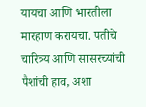यायचा आणि भारतीला मारहाण करायचा. पतीचे चारित्र्य आणि सासरच्यांची पैशांची हाव, अशा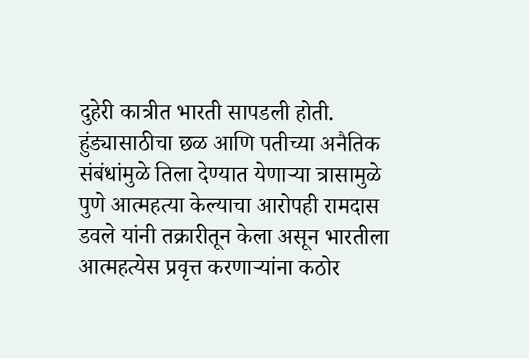दुहेरी कात्रीत भारती सापडली होती. हुंड्यासाठीचा छळ आणि पतीच्या अनैतिक संबंधांमुळे तिला देण्यात येणाऱ्या त्रासामुळे पुणे आत्महत्या केल्याचा आरोपही रामदास डवले यांनी तक्रारीतून केला असून भारतीला आत्महत्येस प्रवृत्त करणाऱ्यांना कठोर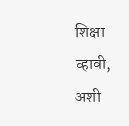शिक्षा व्हावी, अशी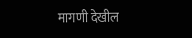मागणी देखील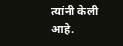त्यांनी केली आहे.